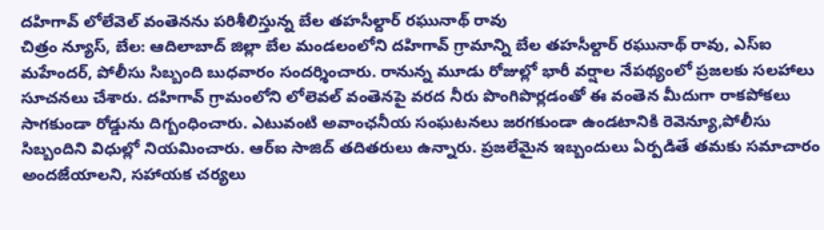దహిగావ్ లోలేవెల్ వంతెనను పరిశీలిస్తున్న బేల తహసీల్దార్ రఘునాథ్ రావు
చిత్రం న్యూస్, బేల: ఆదిలాబాద్ జిల్లా బేల మండలంలోని దహిగావ్ గ్రామాన్ని బేల తహసీల్దార్ రఘునాథ్ రావు, ఎస్ఐ మహేందర్, పోలీసు సిబ్బంది బుధవారం సందర్శించారు. రానున్న మూడు రోజుల్లో భారీ వర్షాల నేపథ్యంలో ప్రజలకు సలహాలు సూచనలు చేశారు. దహిగావ్ గ్రామంలోని లోలెవల్ వంతెనపై వరద నీరు పొంగిపొర్లడంతో ఈ వంతెన మీదుగా రాకపోకలు సాగకుండా రోడ్డును దిగ్బంధించారు. ఎటువంటి అవాంఛనీయ సంఘటనలు జరగకుండా ఉండటానికి రెవెన్యూ,పోలీసు సిబ్బందిని విధుల్లో నియమించారు. ఆర్ఐ సాజిద్ తదితరులు ఉన్నారు. ప్రజలేమైన ఇబ్బందులు ఏర్పడితే తమకు సమాచారం అందజేయాలని, సహాయక చర్యలు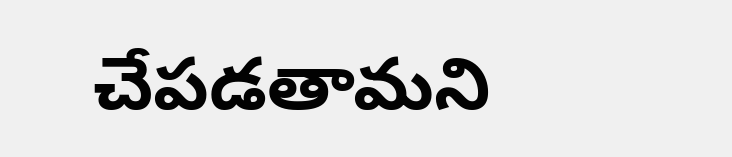చేపడతామని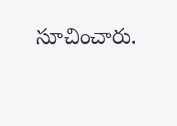సూచించారు.